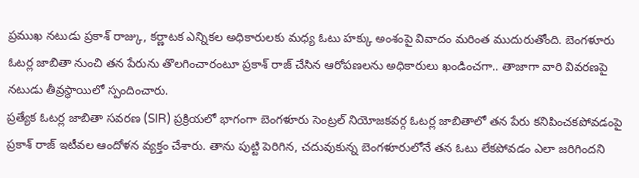ప్రముఖ నటుడు ప్రకాశ్ రాజ్కు, కర్ణాటక ఎన్నికల అధికారులకు మధ్య ఓటు హక్కు అంశంపై వివాదం మరింత ముదురుతోంది. బెంగళూరు ఓటర్ల జాబితా నుంచి తన పేరును తొలగించారంటూ ప్రకాశ్ రాజ్ చేసిన ఆరోపణలను అధికారులు ఖండించగా.. తాజాగా వారి వివరణపై నటుడు తీవ్రస్థాయిలో స్పందించారు.
ప్రత్యేక ఓటర్ల జాబితా సవరణ (SIR) ప్రక్రియలో భాగంగా బెంగళూరు సెంట్రల్ నియోజకవర్గ ఓటర్ల జాబితాలో తన పేరు కనిపించకపోవడంపై ప్రకాశ్ రాజ్ ఇటీవల ఆందోళన వ్యక్తం చేశారు. తాను పుట్టి పెరిగిన, చదువుకున్న బెంగళూరులోనే తన ఓటు లేకపోవడం ఎలా జరిగిందని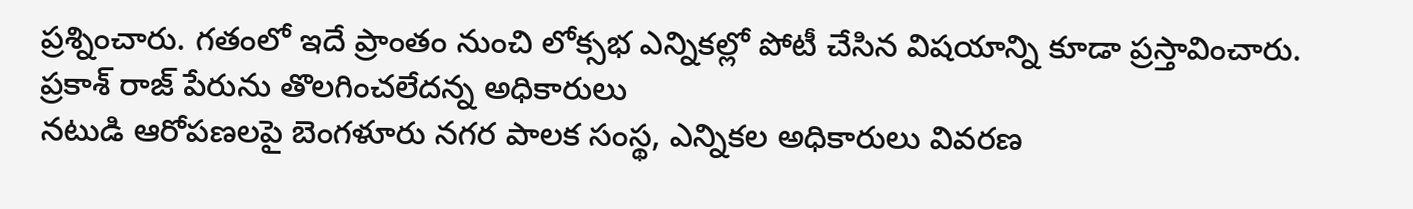ప్రశ్నించారు. గతంలో ఇదే ప్రాంతం నుంచి లోక్సభ ఎన్నికల్లో పోటీ చేసిన విషయాన్ని కూడా ప్రస్తావించారు.
ప్రకాశ్ రాజ్ పేరును తొలగించలేదన్న అధికారులు
నటుడి ఆరోపణలపై బెంగళూరు నగర పాలక సంస్థ, ఎన్నికల అధికారులు వివరణ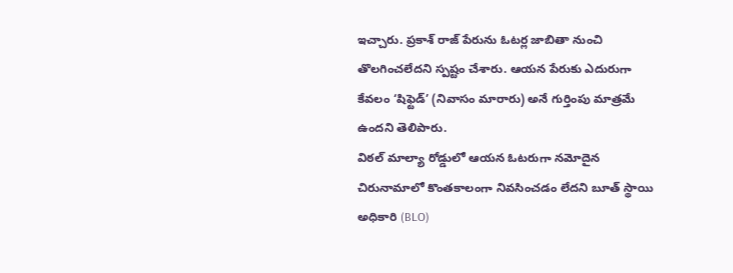ఇచ్చారు. ప్రకాశ్ రాజ్ పేరును ఓటర్ల జాబితా నుంచి తొలగించలేదని స్పష్టం చేశారు. ఆయన పేరుకు ఎదురుగా కేవలం ‘షిఫ్టెడ్’ (నివాసం మారారు) అనే గుర్తింపు మాత్రమే ఉందని తెలిపారు.
విఠల్ మాల్యా రోడ్డులో ఆయన ఓటరుగా నమోదైన చిరునామాలో కొంతకాలంగా నివసించడం లేదని బూత్ స్థాయి అధికారి (BLO)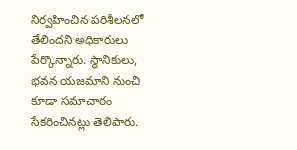నిర్వహించిన పరిశీలనలో తేలిందని అధికారులు పేర్కొన్నారు. స్థానికులు, భవన యజమాని నుంచి కూడా సమాచారం సేకరించినట్లు తెలిపారు.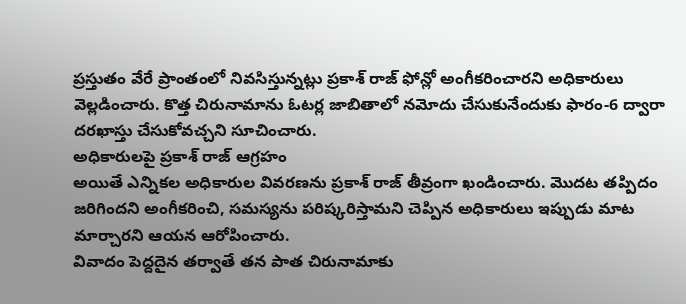ప్రస్తుతం వేరే ప్రాంతంలో నివసిస్తున్నట్లు ప్రకాశ్ రాజ్ ఫోన్లో అంగీకరించారని అధికారులు వెల్లడించారు. కొత్త చిరునామాను ఓటర్ల జాబితాలో నమోదు చేసుకునేందుకు ఫారం-6 ద్వారా దరఖాస్తు చేసుకోవచ్చని సూచించారు.
అధికారులపై ప్రకాశ్ రాజ్ ఆగ్రహం
అయితే ఎన్నికల అధికారుల వివరణను ప్రకాశ్ రాజ్ తీవ్రంగా ఖండించారు. మొదట తప్పిదం జరిగిందని అంగీకరించి, సమస్యను పరిష్కరిస్తామని చెప్పిన అధికారులు ఇప్పుడు మాట మార్చారని ఆయన ఆరోపించారు.
వివాదం పెద్దదైన తర్వాతే తన పాత చిరునామాకు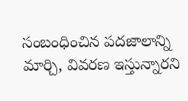సంబంధించిన పదజాలాన్ని మార్చి, వివరణ ఇస్తున్నారని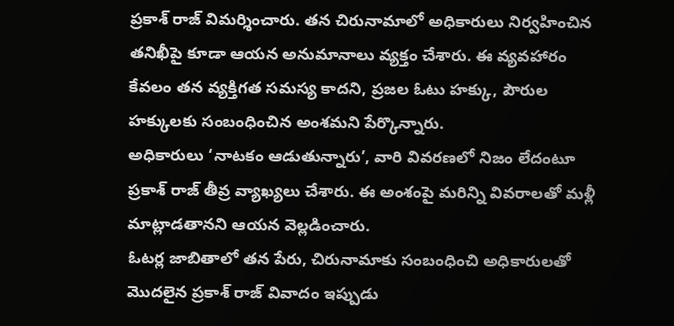ప్రకాశ్ రాజ్ విమర్శించారు. తన చిరునామాలో అధికారులు నిర్వహించిన తనిఖీపై కూడా ఆయన అనుమానాలు వ్యక్తం చేశారు. ఈ వ్యవహారం కేవలం తన వ్యక్తిగత సమస్య కాదని, ప్రజల ఓటు హక్కు, పౌరుల హక్కులకు సంబంధించిన అంశమని పేర్కొన్నారు.
అధికారులు ‘నాటకం ఆడుతున్నారు’, వారి వివరణలో నిజం లేదంటూ ప్రకాశ్ రాజ్ తీవ్ర వ్యాఖ్యలు చేశారు. ఈ అంశంపై మరిన్ని వివరాలతో మళ్లీ మాట్లాడతానని ఆయన వెల్లడించారు.
ఓటర్ల జాబితాలో తన పేరు, చిరునామాకు సంబంధించి అధికారులతో మొదలైన ప్రకాశ్ రాజ్ వివాదం ఇప్పుడు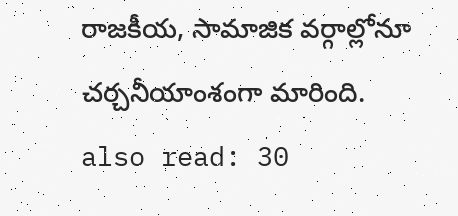రాజకీయ, సామాజిక వర్గాల్లోనూ చర్చనీయాంశంగా మారింది.
also read: 30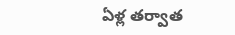ఏళ్ల తర్వాత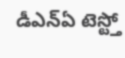డీఎన్ఏ టెస్ట్తో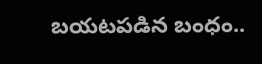బయటపడిన బంధం..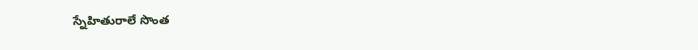స్నేహితురాలే సొంత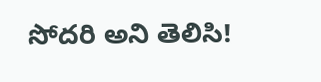సోదరి అని తెలిసి!